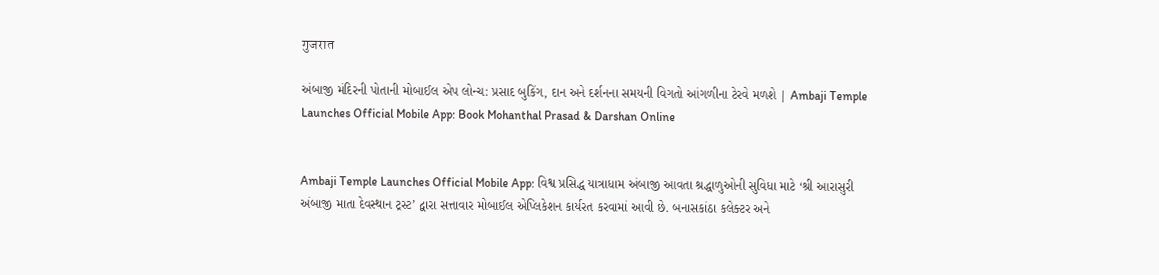गुजरात

અંબાજી મંદિરની પોતાની મોબાઈલ એપ લોન્ચ: પ્રસાદ બુકિંગ, દાન અને દર્શનના સમયની વિગતો આંગળીના ટેરવે મળશે | Ambaji Temple Launches Official Mobile App: Book Mohanthal Prasad & Darshan Online


Ambaji Temple Launches Official Mobile App: વિશ્વ પ્રસિદ્ધ યાત્રાધામ અંબાજી આવતા શ્રદ્ધાળુઓની સુવિધા માટે ‘શ્રી આરાસુરી અંબાજી માતા દેવસ્થાન ટ્રસ્ટ’ દ્વારા સત્તાવાર મોબાઈલ એપ્લિકેશન કાર્યરત કરવામાં આવી છે. બનાસકાંઠા કલેક્ટર અને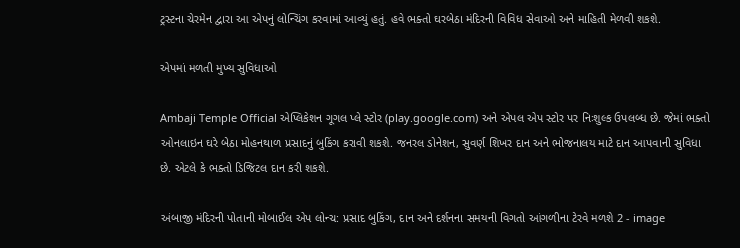ટ્રસ્ટના ચેરમેન દ્વારા આ એપનું લોન્ચિંગ કરવામાં આવ્યું હતું. હવે ભક્તો ઘરબેઠા મંદિરની વિવિધ સેવાઓ અને માહિતી મેળવી શકશે.

એપમાં મળતી મુખ્ય સુવિધાઓ

Ambaji Temple Official એપ્લિકેશન ગૂગલ પ્લે સ્ટોર (play.google.com) અને એપલ એપ સ્ટોર પર નિઃશુલ્ક ઉપલબ્ધ છે. જેમાં ભક્તો ઓનલાઇન ઘરે બેઠા મોહનથાળ પ્રસાદનું બુકિંગ કરાવી શકશે. જનરલ ડોનેશન, સુવર્ણ શિખર દાન અને ભોજનાલય માટે દાન આપવાની સુવિધા છે. એટલે કે ભક્તો ડિજિટલ દાન કરી શકશે.

અંબાજી મંદિરની પોતાની મોબાઈલ એપ લોન્ચ: પ્રસાદ બુકિંગ, દાન અને દર્શનના સમયની વિગતો આંગળીના ટેરવે મળશે 2 - image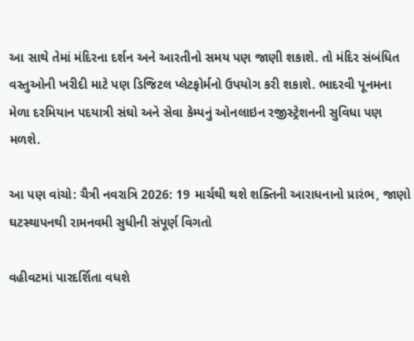આ સાથે તેમાં મંદિરના દર્શન અને આરતીનો સમય પણ જાણી શકાશે. તો મંદિર સંબંધિત વસ્તુઓની ખરીદી માટે પણ ડિજિટલ પ્લેટફોર્મનો ઉપયોગ કરી શકાશે. ભાદરવી પૂનમના મેળા દરમિયાન પદયાત્રી સંઘો અને સેવા કેમ્પનું ઓનલાઇન રજીસ્ટ્રેશનની સુવિધા પણ મળશે.

આ પણ વાંચો: ચૈત્રી નવરાત્રિ 2026: 19 માર્ચથી થશે શક્તિની આરાધનાનો પ્રારંભ, જાણો ઘટસ્થાપનથી રામનવમી સુધીની સંપૂર્ણ વિગતો

વહીવટમાં પારદર્શિતા વધશે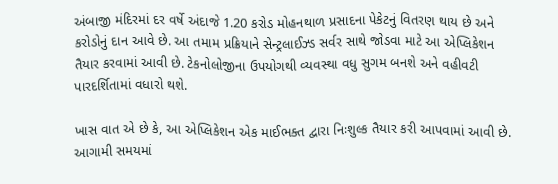અંબાજી મંદિરમાં દર વર્ષે અંદાજે 1.20 કરોડ મોહનથાળ પ્રસાદના પેકેટનું વિતરણ થાય છે અને કરોડોનું દાન આવે છે. આ તમામ પ્રક્રિયાને સેન્ટ્રલાઈઝ્ડ સર્વર સાથે જોડવા માટે આ એપ્લિકેશન તૈયાર કરવામાં આવી છે. ટેકનોલોજીના ઉપયોગથી વ્યવસ્થા વધુ સુગમ બનશે અને વહીવટી પારદર્શિતામાં વધારો થશે.

ખાસ વાત એ છે કે, આ એપ્લિકેશન એક માઈભક્ત દ્વારા નિઃશુલ્ક તૈયાર કરી આપવામાં આવી છે. આગામી સમયમાં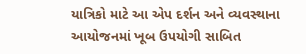યાત્રિકો માટે આ એપ દર્શન અને વ્યવસ્થાના આયોજનમાં ખૂબ ઉપયોગી સાબિત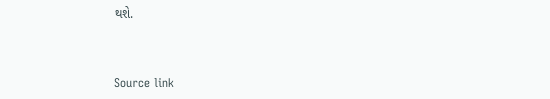થશે.



Source link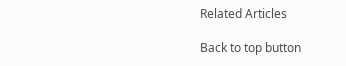Related Articles

Back to top button